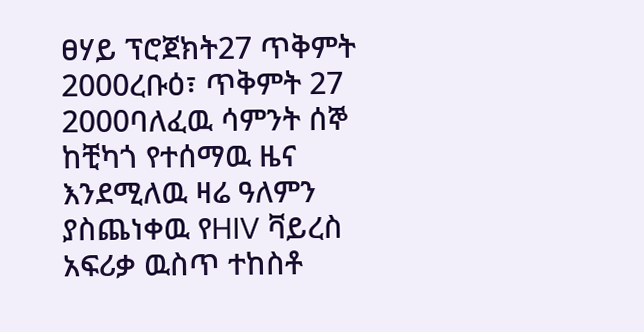ፀሃይ ፕሮጀክት27 ጥቅምት 2000ረቡዕ፣ ጥቅምት 27 2000ባለፈዉ ሳምንት ሰኞ ከቺካጎ የተሰማዉ ዜና እንደሚለዉ ዛሬ ዓለምን ያስጨነቀዉ የHIV ቫይረስ አፍሪቃ ዉስጥ ተከስቶ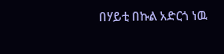በሃይቲ በኩል አድርጎ ነዉ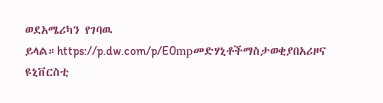ወደአሜሪካን የገባዉ ይላል።https://p.dw.com/p/E0mpመድሃኒቶችማስታወቂያበአሪዞና ዩኒቨርስቲ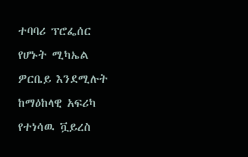ተባባሪ ፕሮፌሰር የሆኑት ሚካኤል ዎርቤይ እንደሚሉት ከማዕከላዊ አፍሪካ የተነሳዉ ቯይረስ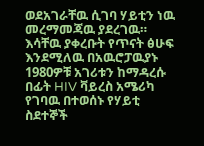ወደአገራቸዉ ሲገባ ሃይቲን ነዉ መረማመጃዉ ያደረገዉ። እሳቸዉ ያቀረቡት የጥናት ፅሁፍ እንደሚለዉ በአዉሮፓዉያኑ 1980ዎቹ አገሪቱን ከማዳረሱ በፊት HIV ቫይረስ አሜሪካ የገባዉ በተወሰኑ የሃይቲ ስደተኞች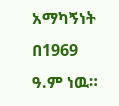አማካኝነት በ1969 ዓ.ም ነዉ።